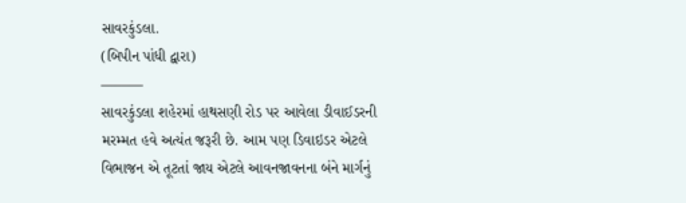સાવરકુંડલા.
(બિપીન પાંધી દ્વારા)
———
સાવરકુંડલા શહેરમાં હાથસણી રોડ પર આવેલા ડીવાઈડરની મરમ્મત હવે અત્યંત જરૂરી છે. આમ પણ ડિવાઇડર એટલે વિભાજન એ તૂટતાં જાય એટલે આવનજાવનના બંને માર્ગનું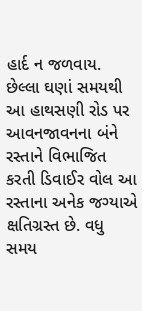હાર્દ ન જળવાય. છેલ્લા ઘણાં સમયથી આ હાથસણી રોડ પર આવનજાવનના બંને રસ્તાને વિભાજિત કરતી ડિવાઈર વોલ આ રસ્તાના અનેક જગ્યાએ ક્ષતિગ્રસ્ત છે. વધુ સમય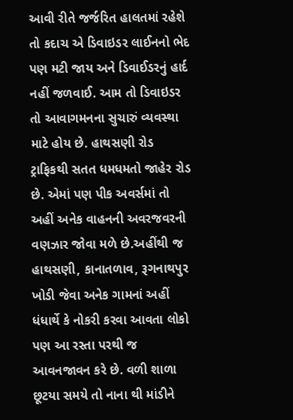આવી રીતે જર્જરિત હાલતમાં રહેશે તો કદાચ એ ડિવાઇડર લાઈનનો ભેદ પણ મટી જાય અને ડિવાઈડરનું હાર્દ નહીં જળવાઈ. આમ તો ડિવાઇડર તો આવાગમનના સુચારું વ્યવસ્થા માટે હોય છે. હાથસણી રોડ ટ્રાફિકથી સતત ધમધમતો જાહેર રોડ છે. એમાં પણ પીક અવર્સમાં તો અહીં અનેક વાહનની અવરજવરની વણઝાર જોવા મળે છે.અહીંથી જ હાથસણી, કાનાતળાવ, રૂગનાથપુર ખોડી જેવા અનેક ગામનાં અહીં ધંધાર્થે કે નોકરી કરવા આવતા લોકો પણ આ રસ્તા પરથી જ આવનજાવન કરે છે. વળી શાળા છૂટયા સમયે તો નાના થી માંડીને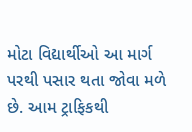મોટા વિદ્યાર્થીઓ આ માર્ગ પરથી પસાર થતા જોવા મળે છે. આમ ટ્રાફિકથી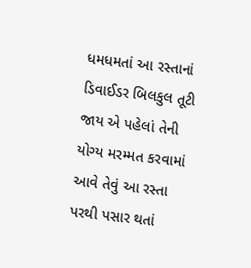ધમધમતાં આ રસ્તાનાં ડિવાઈડર બિલકુલ તૂટી જાય એ પહેલાં તેની યોગ્ય મરમ્મત કરવામાં આવે તેવું આ રસ્તા પરથી પસાર થતાં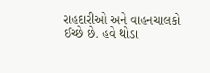રાહદારીઓ અને વાહનચાલકો ઈચ્છે છે. હવે થોડા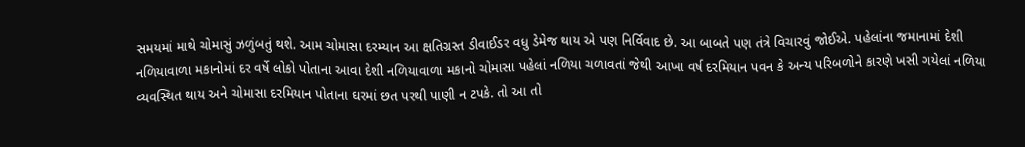સમયમાં માથે ચોમાસું ઝળુંબતું થશે. આમ ચોમાસા દરમ્યાન આ ક્ષતિગ્રસ્ત ડીવાઈડર વધુ ડેમેજ થાય એ પણ નિર્વિવાદ છે. આ બાબતે પણ તંત્રે વિચારવું જોઈએ. પહેલાંના જમાનામાં દેશી નળિયાવાળા મકાનોમાં દર વર્ષે લોકો પોતાના આવા દેશી નળિયાવાળા મકાનો ચોમાસા પહેલાં નળિયા ચળાવતાં જેથી આખા વર્ષ દરમિયાન પવન કે અન્ય પરિબળોને કારણે ખસી ગયેલાં નળિયા વ્યવસ્થિત થાય અને ચોમાસા દરમિયાન પોતાના ઘરમાં છત પરથી પાણી ન ટપકે. તો આ તો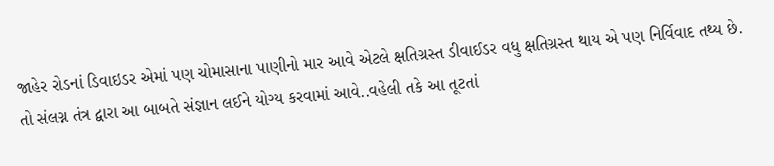જાહેર રોડનાં ડિવાઇડર એમાં પણ ચોમાસાના પાણીનો માર આવે એટલે ક્ષતિગ્રસ્ત ડીવાઈડર વધુ ક્ષતિગ્રસ્ત થાય એ પણ નિર્વિવાદ તથ્ય છે. તો સંલગ્ન તંત્ર દ્વારા આ બાબતે સંજ્ઞાન લઈને યોગ્ય કરવામાં આવે..વહેલી તકે આ તૂટતાં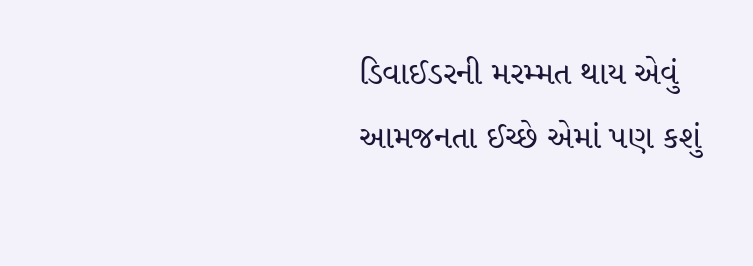ડિવાઈડરની મરમ્મત થાય એવું આમજનતા ઈચ્છે એમાં પણ કશું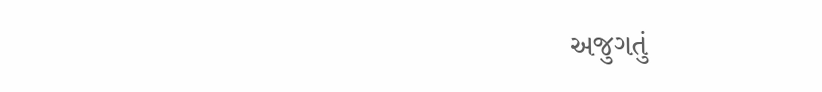અજુગતું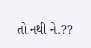તો નથી ને.??